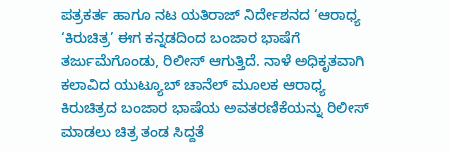ಪತ್ರಕರ್ತ ಹಾಗೂ ನಟ ಯತಿರಾಜ್ ನಿರ್ದೇಶನದ ‘ಆರಾಧ್ಯ ‘ಕಿರುಚಿತ್ರ’ ಈಗ ಕನ್ನಡದಿಂದ ಬಂಜಾರ ಭಾಷೆಗೆ ತರ್ಜುಮೆಗೊಂಡು, ರಿಲೀಸ್ ಆಗುತ್ತಿದೆ. ನಾಳೆ ಅಧಿಕೃತವಾಗಿ ಕಲಾವಿದ ಯುಟ್ಯೂಬ್ ಚಾನೆಲ್ ಮೂಲಕ ಆರಾಧ್ಯ ಕಿರುಚಿತ್ರದ ಬಂಜಾರ ಭಾಷೆಯ ಅವತರಣಿಕೆಯನ್ನು ರಿಲೀಸ್ ಮಾಡಲು ಚಿತ್ರ ತಂಡ ಸಿದ್ದತೆ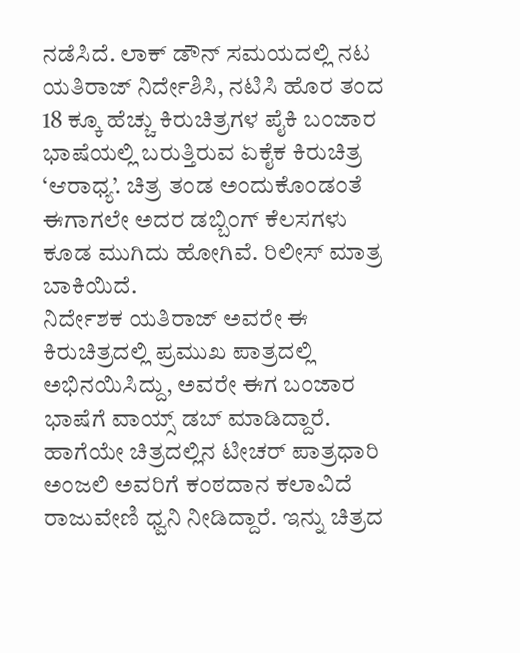ನಡೆಸಿದೆ. ಲಾಕ್ ಡೌನ್ ಸಮಯದಲ್ಲಿ ನಟ ಯತಿರಾಜ್ ನಿರ್ದೇಶಿಸಿ, ನಟಿಸಿ ಹೊರ ತಂದ 18 ಕ್ಕೂ ಹೆಚ್ಚು ಕಿರುಚಿತ್ರಗಳ ಪೈಕಿ ಬಂಜಾರ ಭಾಷೆಯಲ್ಲಿ ಬರುತ್ತಿರುವ ಏಕೈಕ ಕಿರುಚಿತ್ರ ‘ಆರಾಧ್ಯ’. ಚಿತ್ರ ತಂಡ ಅಂದುಕೊಂಡಂತೆ ಈಗಾಗಲೇ ಅದರ ಡಬ್ಬಿಂಗ್ ಕೆಲಸಗಳು ಕೂಡ ಮುಗಿದು ಹೋಗಿವೆ. ರಿಲೀಸ್ ಮಾತ್ರ ಬಾಕಿಯಿದೆ.
ನಿರ್ದೇಶಕ ಯತಿರಾಜ್ ಅವರೇ ಈ ಕಿರುಚಿತ್ರದಲ್ಲಿ ಪ್ರಮುಖ ಪಾತ್ರದಲ್ಲಿ ಅಭಿನಯಿಸಿದ್ದು, ಅವರೇ ಈಗ ಬಂಜಾರ ಭಾಷೆಗೆ ವಾಯ್ಸ್ ಡಬ್ ಮಾಡಿದ್ದಾರೆ. ಹಾಗೆಯೇ ಚಿತ್ರದಲ್ಲಿನ ಟೀಚರ್ ಪಾತ್ರಧಾರಿ ಅಂಜಲಿ ಅವರಿಗೆ ಕಂಠದಾನ ಕಲಾವಿದೆ ರಾಜುವೇಣಿ ಧ್ವನಿ ನೀಡಿದ್ದಾರೆ. ಇನ್ನು ಚಿತ್ರದ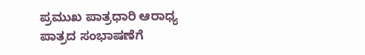ಪ್ರಮುಖ ಪಾತ್ರಧಾರಿ ಆರಾಧ್ಯ ಪಾತ್ರದ ಸಂಭಾಷಣೆಗೆ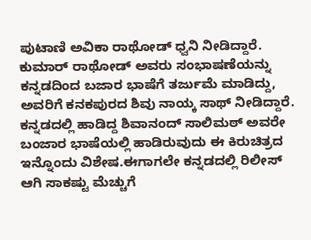ಪುಟಾಣಿ ಅವಿಕಾ ರಾಥೋಡ್ ಧ್ವನಿ ನೀಡಿದ್ದಾರೆ. ಕುಮಾರ್ ರಾಥೋಡ್ ಅವರು ಸಂಭಾಷಣೆಯನ್ನು ಕನ್ನಡದಿಂದ ಬಜಾರ ಭಾಷೆಗೆ ತರ್ಜುಮೆ ಮಾಡಿದ್ದು, ಅವರಿಗೆ ಕನಕಪುರದ ಶಿವು ನಾಯ್ಕ ಸಾಥ್ ನೀಡಿದ್ದಾರೆ. ಕನ್ನಡದಲ್ಲಿ ಹಾಡಿದ್ದ ಶಿವಾನಂದ್ ಸಾಲಿಮಠ್ ಅವರೇ ಬಂಜಾರ ಭಾಷೆಯಲ್ಲಿ ಹಾಡಿರುವುದು ಈ ಕಿರುಚಿತ್ರದ ಇನ್ನೊಂದು ವಿಶೇಷ.ಈಗಾಗಲೇ ಕನ್ನಡದಲ್ಲಿ ರಿಲೀಸ್ ಆಗಿ ಸಾಕಷ್ಟು ಮೆಚ್ಚುಗೆ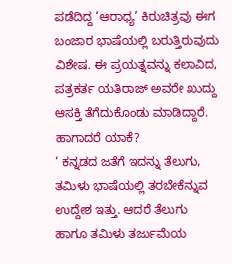ಪಡೆದಿದ್ದ ‘ಆರಾಧ್ಯ’ ಕಿರುಚಿತ್ರವು ಈಗ ಬಂಜಾರ ಭಾಷೆಯಲ್ಲಿ ಬರುತ್ತಿರುವುದು ವಿಶೇಷ. ಈ ಪ್ರಯತ್ನವನ್ನು ಕಲಾವಿದ, ಪತ್ರಕರ್ತ ಯತಿರಾಜ್ ಅವರೇ ಖುದ್ದು ಆಸಕ್ತಿ ತೆಗೆದುಕೊಂಡು ಮಾಡಿದ್ದಾರೆ. ಹಾಗಾದರೆ ಯಾಕೆ?
‘ ಕನ್ನಡದ ಜತೆಗೆ ಇದನ್ನು ತೆಲುಗು, ತಮಿಳು ಭಾಷೆಯಲ್ಲಿ ತರಬೇಕೆನ್ನುವ ಉದ್ದೇಶ ಇತ್ತು. ಆದರೆ ತೆಲುಗು ಹಾಗೂ ತಮಿಳು ತರ್ಜುಮೆಯ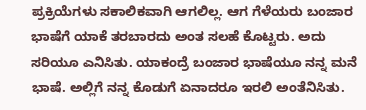ಪ್ರಕ್ರಿಯೆಗಳು ಸಕಾಲಿಕವಾಗಿ ಆಗಲಿಲ್ಲ. ಆಗ ಗೆಳೆಯರು ಬಂಜಾರ ಭಾಷೆಗೆ ಯಾಕೆ ತರಬಾರದು ಅಂತ ಸಲಹೆ ಕೊಟ್ಟರು. ಅದು ಸರಿಯೂ ಎನಿಸಿತು. ಯಾಕಂದ್ರೆ ಬಂಜಾರ ಭಾಷೆಯೂ ನನ್ನ ಮನೆ ಭಾಷೆ. ಅಲ್ಲಿಗೆ ನನ್ನ ಕೊಡುಗೆ ಏನಾದರೂ ಇರಲಿ ಅಂತೆನಿಸಿತು.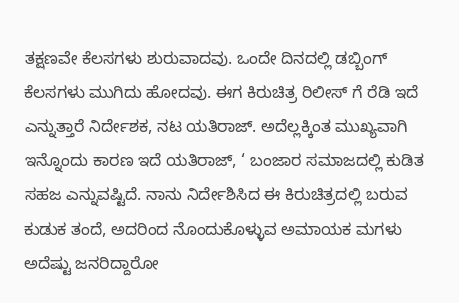ತಕ್ಷಣವೇ ಕೆಲಸಗಳು ಶುರುವಾದವು. ಒಂದೇ ದಿನದಲ್ಲಿ ಡಬ್ಬಿಂಗ್ ಕೆಲಸಗಳು ಮುಗಿದು ಹೋದವು. ಈಗ ಕಿರುಚಿತ್ರ ರಿಲೀಸ್ ಗೆ ರೆಡಿ ಇದೆ ಎನ್ನುತ್ತಾರೆ ನಿರ್ದೇಶಕ, ನಟ ಯತಿರಾಜ್. ಅದೆಲ್ಲಕ್ಕಿಂತ ಮುಖ್ಯವಾಗಿ ಇನ್ನೊಂದು ಕಾರಣ ಇದೆ ಯತಿರಾಜ್, ‘ ಬಂಜಾರ ಸಮಾಜದಲ್ಲಿ ಕುಡಿತ ಸಹಜ ಎನ್ನುವಷ್ಟಿದೆ. ನಾನು ನಿರ್ದೇಶಿಸಿದ ಈ ಕಿರುಚಿತ್ರದಲ್ಲಿ ಬರುವ ಕುಡುಕ ತಂದೆ, ಅದರಿಂದ ನೊಂದುಕೊಳ್ಳುವ ಅಮಾಯಕ ಮಗಳು ಅದೆಷ್ಟು ಜನರಿದ್ದಾರೋ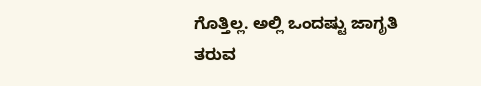ಗೊತ್ತಿಲ್ಲ. ಅಲ್ಲಿ ಒಂದಷ್ಟು ಜಾಗೃತಿ ತರುವ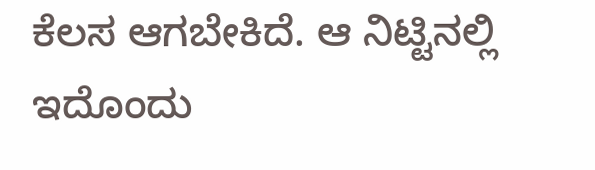ಕೆಲಸ ಆಗಬೇಕಿದೆ. ಆ ನಿಟ್ಟಿನಲ್ಲಿ ಇದೊಂದು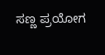ಸಣ್ಣ ಪ್ರಯೋಗ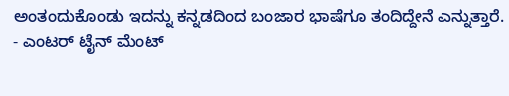ಅಂತಂದುಕೊಂಡು ಇದನ್ನು ಕನ್ನಡದಿಂದ ಬಂಜಾರ ಭಾಷೆಗೂ ತಂದಿದ್ದೇನೆ ಎನ್ನುತ್ತಾರೆ.
- ಎಂಟರ್ ಟೈನ್ ಮೆಂಟ್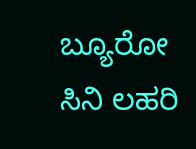ಬ್ಯೂರೋ ಸಿನಿ ಲಹರಿ